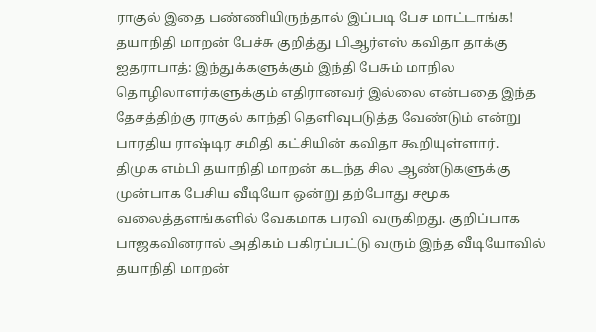ராகுல் இதை பண்ணியிருந்தால் இப்படி பேச மாட்டாங்க! தயாநிதி மாறன் பேச்சு குறித்து பிஆர்எஸ் கவிதா தாக்கு
ஐதராபாத்: இந்துக்களுக்கும் இந்தி பேசும் மாநில தொழிலாளர்களுக்கும் எதிரானவர் இல்லை என்பதை இந்த தேசத்திற்கு ராகுல் காந்தி தெளிவுபடுத்த வேண்டும் என்று பாரதிய ராஷ்டிர சமிதி கட்சியின் கவிதா கூறியுள்ளார்.
திமுக எம்பி தயாநிதி மாறன் கடந்த சில ஆண்டுகளுக்கு முன்பாக பேசிய வீடியோ ஒன்று தற்போது சமூக வலைத்தளங்களில் வேகமாக பரவி வருகிறது. குறிப்பாக பாஜகவினரால் அதிகம் பகிரப்பட்டு வரும் இந்த வீடியோவில் தயாநிதி மாறன்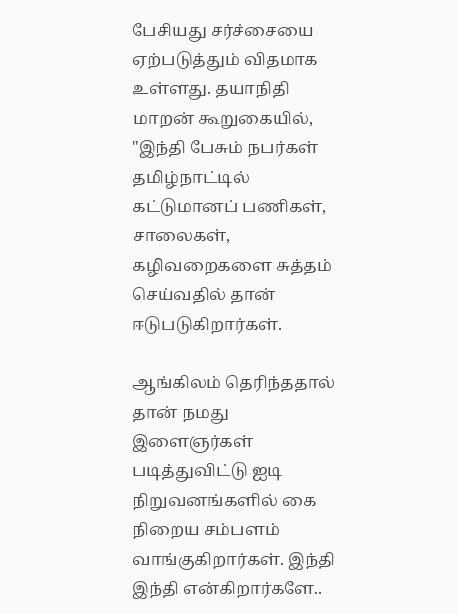பேசியது சர்ச்சையை ஏற்படுத்தும் விதமாக உள்ளது. தயாநிதி மாறன் கூறுகையில், "இந்தி பேசும் நபர்கள் தமிழ்நாட்டில் கட்டுமானப் பணிகள், சாலைகள், கழிவறைகளை சுத்தம் செய்வதில் தான் ஈடுபடுகிறார்கள்.

ஆங்கிலம் தெரிந்ததால் தான் நமது இளைஞர்கள் படித்துவிட்டு ஐடி நிறுவனங்களில் கை நிறைய சம்பளம் வாங்குகிறார்கள். இந்தி இந்தி என்கிறார்களே..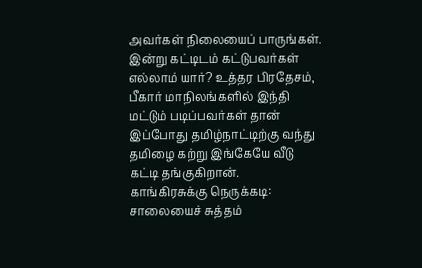அவர்கள் நிலையைப் பாருங்கள். இன்று கட்டிடம் கட்டுபவர்கள் எல்லாம் யார்? உத்தர பிரதேசம், பீகார் மாநிலங்களில் இந்தி மட்டும் படிப்பவர்கள் தான் இப்போது தமிழ்நாட்டிற்கு வந்து தமிழை கற்று இங்கேயே வீடு கட்டி தங்குகிறான்.
காங்கிரசுக்கு நெருக்கடி: சாலையைச் சுத்தம்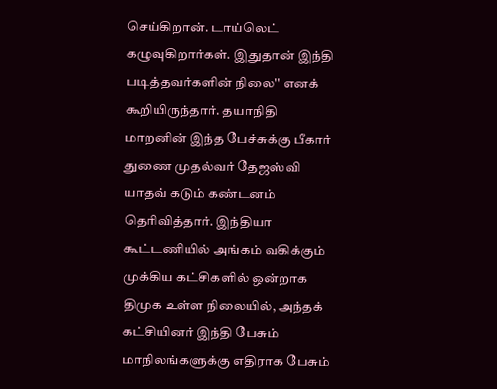செய்கிறான். டாய்லெட் கழுவுகிறார்கள். இதுதான் இந்தி படித்தவர்களின் நிலை'' எனக் கூறியிருந்தார். தயாநிதி மாறனின் இந்த பேச்சுக்கு பீகார் துணை முதல்வர் தேஜஸ்வி யாதவ் கடும் கண்டனம் தெரிவித்தார். இந்தியா கூட்டணியில் அங்கம் வகிக்கும் முக்கிய கட்சிகளில் ஒன்றாக திமுக உள்ள நிலையில், அந்தக் கட்சியினர் இந்தி பேசும் மாநிலங்களுக்கு எதிராக பேசும்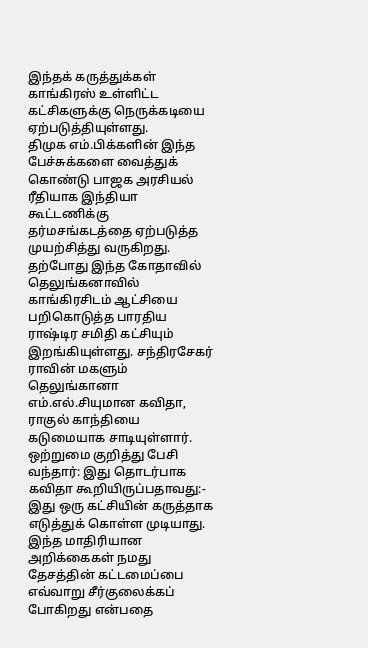இந்தக் கருத்துக்கள் காங்கிரஸ் உள்ளிட்ட கட்சிகளுக்கு நெருக்கடியை ஏற்படுத்தியுள்ளது.
திமுக எம்.பிக்களின் இந்த பேச்சுக்களை வைத்துக் கொண்டு பாஜக அரசியல் ரீதியாக இந்தியா கூட்டணிக்கு தர்மசங்கடத்தை ஏற்படுத்த முயற்சித்து வருகிறது. தற்போது இந்த கோதாவில் தெலுங்கனாவில் காங்கிரசிடம் ஆட்சியை பறிகொடுத்த பாரதிய ராஷ்டிர சமிதி கட்சியும் இறங்கியுள்ளது. சந்திரசேகர் ராவின் மகளும் தெலுங்கானா எம்.எல்.சியுமான கவிதா, ராகுல் காந்தியை கடுமையாக சாடியுள்ளார்.
ஒற்றுமை குறித்து பேசி வந்தார்: இது தொடர்பாக கவிதா கூறியிருப்பதாவது:- இது ஒரு கட்சியின் கருத்தாக எடுத்துக் கொள்ள முடியாது. இந்த மாதிரியான அறிக்கைகள் நமது தேசத்தின் கட்டமைப்பை எவ்வாறு சீர்குலைக்கப் போகிறது என்பதை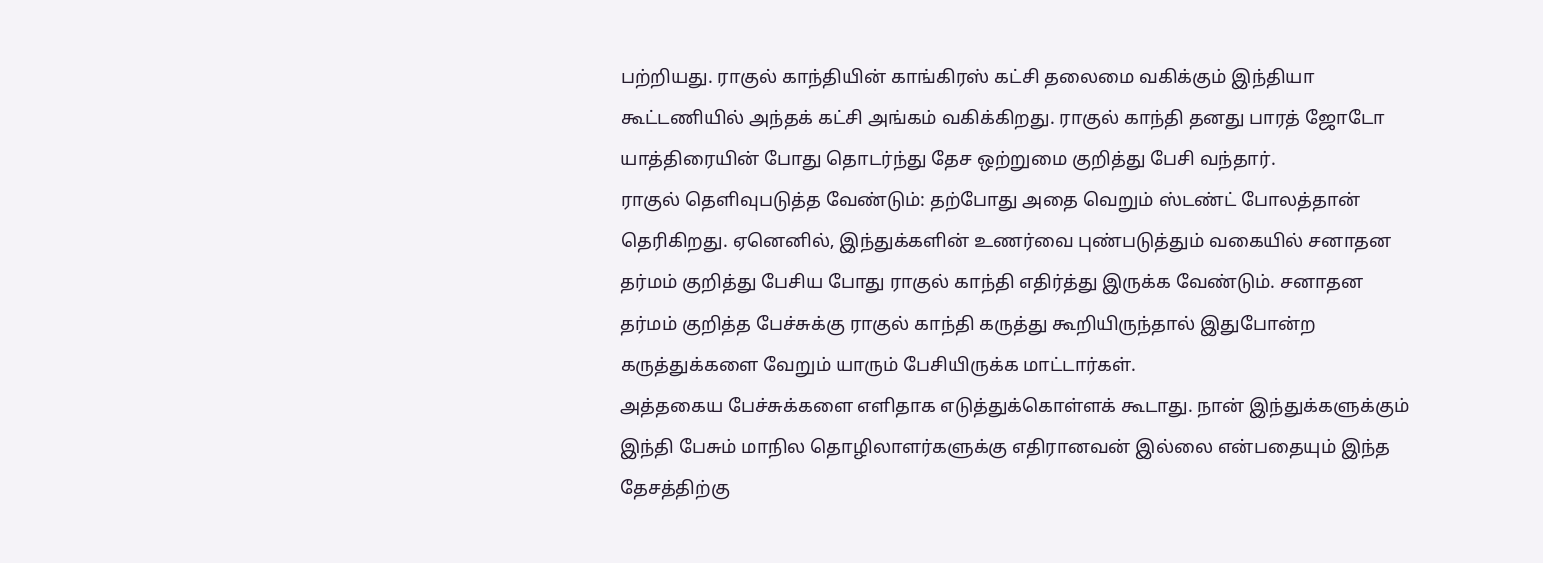பற்றியது. ராகுல் காந்தியின் காங்கிரஸ் கட்சி தலைமை வகிக்கும் இந்தியா கூட்டணியில் அந்தக் கட்சி அங்கம் வகிக்கிறது. ராகுல் காந்தி தனது பாரத் ஜோடோ யாத்திரையின் போது தொடர்ந்து தேச ஒற்றுமை குறித்து பேசி வந்தார்.
ராகுல் தெளிவுபடுத்த வேண்டும்: தற்போது அதை வெறும் ஸ்டண்ட் போலத்தான் தெரிகிறது. ஏனெனில், இந்துக்களின் உணர்வை புண்படுத்தும் வகையில் சனாதன தர்மம் குறித்து பேசிய போது ராகுல் காந்தி எதிர்த்து இருக்க வேண்டும். சனாதன தர்மம் குறித்த பேச்சுக்கு ராகுல் காந்தி கருத்து கூறியிருந்தால் இதுபோன்ற கருத்துக்களை வேறும் யாரும் பேசியிருக்க மாட்டார்கள்.
அத்தகைய பேச்சுக்களை எளிதாக எடுத்துக்கொள்ளக் கூடாது. நான் இந்துக்களுக்கும் இந்தி பேசும் மாநில தொழிலாளர்களுக்கு எதிரானவன் இல்லை என்பதையும் இந்த தேசத்திற்கு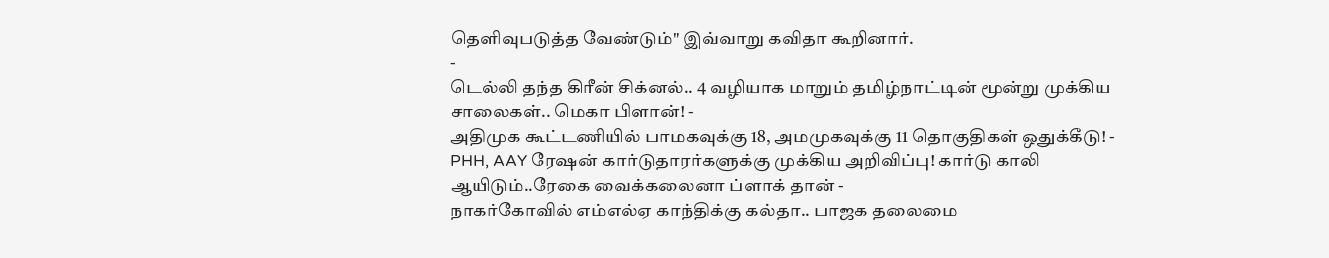தெளிவுபடுத்த வேண்டும்" இவ்வாறு கவிதா கூறினார்.
-
டெல்லி தந்த கிரீன் சிக்னல்.. 4 வழியாக மாறும் தமிழ்நாட்டின் மூன்று முக்கிய சாலைகள்.. மெகா பிளான்! -
அதிமுக கூட்டணியில் பாமகவுக்கு 18, அமமுகவுக்கு 11 தொகுதிகள் ஒதுக்கீடு! -
PHH, AAY ரேஷன் கார்டுதாரர்களுக்கு முக்கிய அறிவிப்பு! கார்டு காலி ஆயிடும்..ரேகை வைக்கலைனா ப்ளாக் தான் -
நாகர்கோவில் எம்எல்ஏ காந்திக்கு கல்தா.. பாஜக தலைமை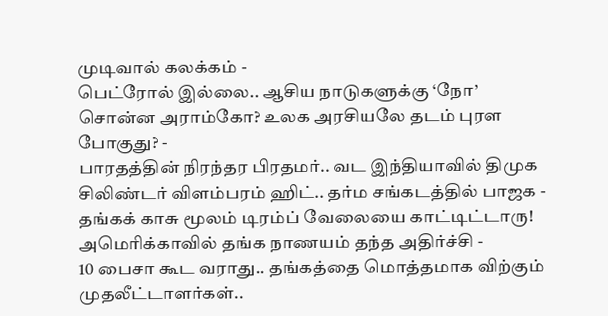முடிவால் கலக்கம் -
பெட்ரோல் இல்லை.. ஆசிய நாடுகளுக்கு ‘நோ’ சொன்ன அராம்கோ? உலக அரசியலே தடம் புரள போகுது? -
பாரதத்தின் நிரந்தர பிரதமர்.. வட இந்தியாவில் திமுக சிலிண்டர் விளம்பரம் ஹிட்.. தர்ம சங்கடத்தில் பாஜக -
தங்கக் காசு மூலம் டிரம்ப் வேலையை காட்டிட்டாரு! அமெரிக்காவில் தங்க நாணயம் தந்த அதிர்ச்சி -
10 பைசா கூட வராது.. தங்கத்தை மொத்தமாக விற்கும் முதலீட்டாளர்கள்..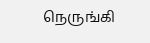நெருங்கி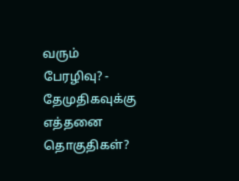வரும் பேரழிவு? -
தேமுதிகவுக்கு எத்தனை தொகுதிகள்?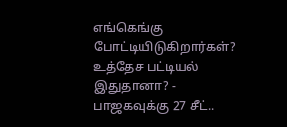எங்கெங்கு போட்டியிடுகிறார்கள்? உத்தேச பட்டியல் இதுதானா? -
பாஜகவுக்கு 27 சீட்..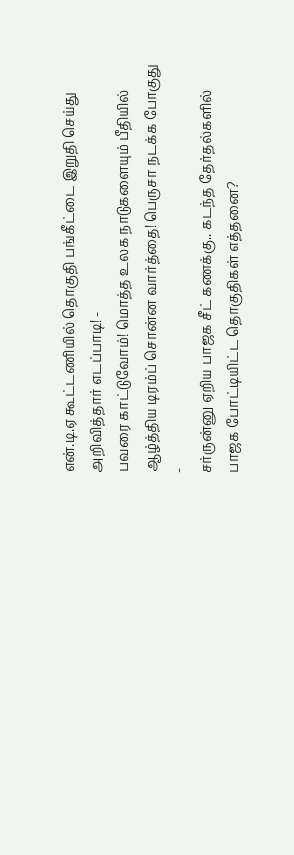என்.டி.ஏ கூட்டணியில் தொகுதி பங்கீட்டை இறுதி செய்து அறிவித்தார் எடப்பாடி! -
பவரை காட்டுவோம்! மொத்த உலக நாடுகளையும் பீதியில் ஆழ்த்திய டிரம்ப் சொன்ன வார்த்தை! பெருசா நடக்க போகுது -
சர்ருன்னு ஏறிய பாஜக சீட் கணக்கு.. கடந்த தேர்தல்களில் பாஜக போட்டியிட்ட தொகுதிகள் எத்தனை?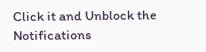Click it and Unblock the Notifications